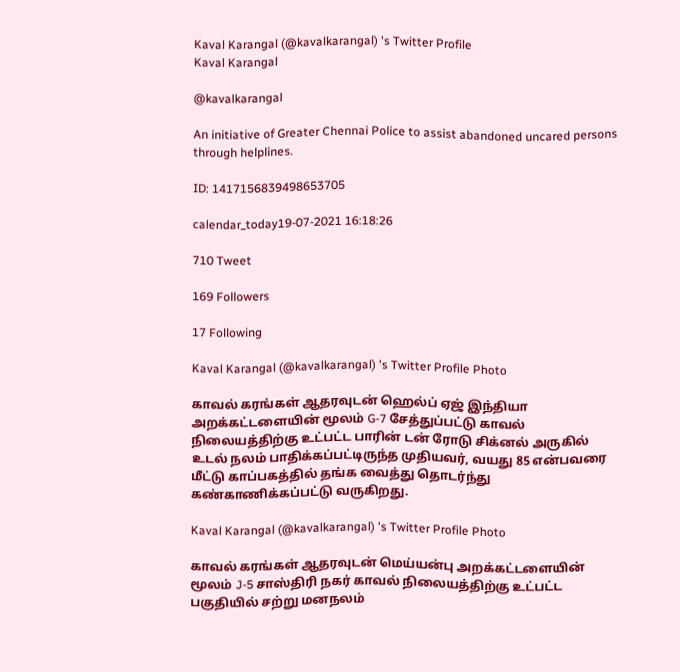Kaval Karangal (@kavalkarangal) 's Twitter Profile
Kaval Karangal

@kavalkarangal

An initiative of Greater Chennai Police to assist abandoned uncared persons through helplines.

ID: 1417156839498653705

calendar_today19-07-2021 16:18:26

710 Tweet

169 Followers

17 Following

Kaval Karangal (@kavalkarangal) 's Twitter Profile Photo

காவல் கரங்கள் ஆதரவுடன் ஹெல்ப் ஏஜ் இந்தியா அறக்கட்டளையின் மூலம் G-7 சேத்துப்பட்டு காவல் நிலையத்திற்கு உட்பட்ட பாரின் டன் ரோடு சிக்னல் அருகில் உடல் நலம் பாதிக்கப்பட்டிருந்த முதியவர், வயது 85 என்பவரை மீட்டு காப்பகத்தில் தங்க வைத்து தொடர்ந்து கண்காணிக்கப்பட்டு வருகிறது.

Kaval Karangal (@kavalkarangal) 's Twitter Profile Photo

காவல் கரங்கள் ஆதரவுடன் மெய்யன்பு அறக்கட்டளையின் மூலம் J-5 சாஸ்திரி நகர் காவல் நிலையத்திற்கு உட்பட்ட பகுதியில் சற்று மனநலம்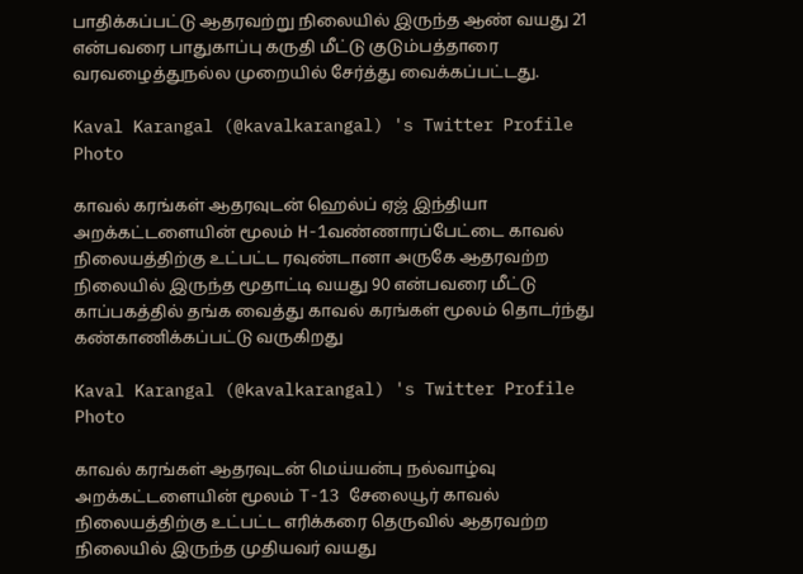பாதிக்கப்பட்டு ஆதரவற்று நிலையில் இருந்த ஆண் வயது 21 என்பவரை பாதுகாப்பு கருதி மீட்டு குடும்பத்தாரை வரவழைத்துநல்ல முறையில் சேர்த்து வைக்கப்பட்டது.

Kaval Karangal (@kavalkarangal) 's Twitter Profile Photo

காவல் கரங்கள் ஆதரவுடன் ஹெல்ப் ஏஜ் இந்தியா அறக்கட்டளையின் மூலம் H-1வண்ணாரப்பேட்டை காவல் நிலையத்திற்கு உட்பட்ட ரவுண்டானா அருகே ஆதரவற்ற நிலையில் இருந்த மூதாட்டி வயது 90 என்பவரை மீட்டு காப்பகத்தில் தங்க வைத்து காவல் கரங்கள் மூலம் தொடர்ந்து கண்காணிக்கப்பட்டு வருகிறது

Kaval Karangal (@kavalkarangal) 's Twitter Profile Photo

காவல் கரங்கள் ஆதரவுடன் மெய்யன்பு நல்வாழ்வு அறக்கட்டளையின் மூலம் T-13 சேலையூர் காவல் நிலையத்திற்கு உட்பட்ட எரிக்கரை தெருவில் ஆதரவற்ற நிலையில் இருந்த முதியவர் வயது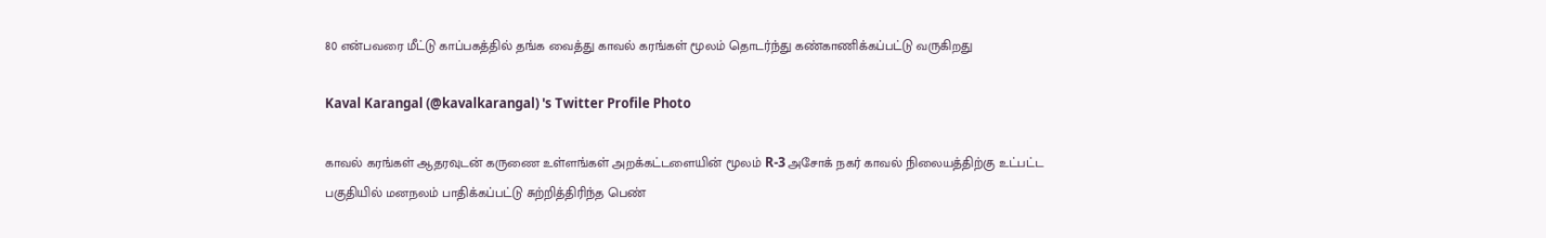80 என்பவரை மீட்டு காப்பகத்தில் தங்க வைத்து காவல் கரங்கள் மூலம் தொடர்ந்து கண்காணிக்கப்பட்டு வருகிறது

Kaval Karangal (@kavalkarangal) 's Twitter Profile Photo

காவல் கரங்கள் ஆதரவுடன் கருணை உள்ளங்கள் அறக்கட்டளையின் மூலம் R-3 அசோக் நகர் காவல் நிலையத்திற்கு உட்பட்ட பகுதியில் மனநலம் பாதிக்கப்பட்டு சுற்றித்திரிந்த பெண்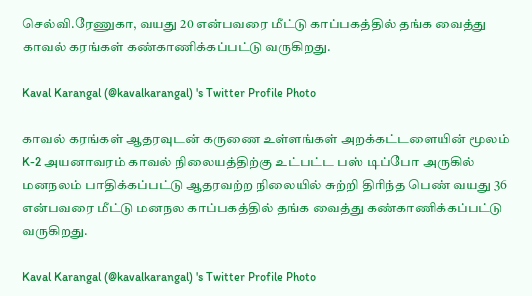செல்வி.ரேணுகா, வயது 20 என்பவரை மீட்டு காப்பகத்தில் தங்க வைத்து காவல் கரங்கள் கண்காணிக்கப்பட்டு வருகிறது.

Kaval Karangal (@kavalkarangal) 's Twitter Profile Photo

காவல் கரங்கள் ஆதரவுடன் கருணை உள்ளங்கள் அறக்கட்டளையின் மூலம் K-2 அயனாவரம் காவல் நிலையத்திற்கு உட்பட்ட பஸ் டிப்போ அருகில் மனநலம் பாதிக்கப்பட்டு ஆதரவற்ற நிலையில் சுற்றி திரிந்த பெண் வயது 36 என்பவரை மீட்டு மனநல காப்பகத்தில் தங்க வைத்து கண்காணிக்கப்பட்டு வருகிறது.

Kaval Karangal (@kavalkarangal) 's Twitter Profile Photo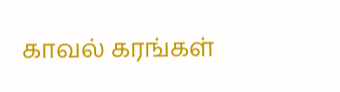காவல் கரங்கள்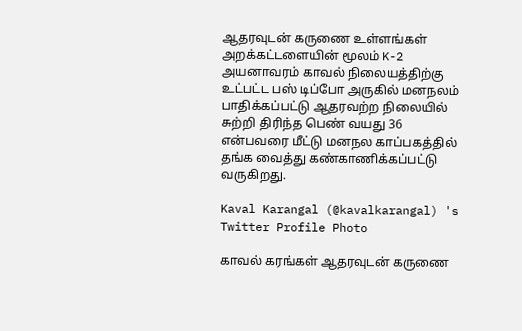ஆதரவுடன் கருணை உள்ளங்கள் அறக்கட்டளையின் மூலம் K-2 அயனாவரம் காவல் நிலையத்திற்கு உட்பட்ட பஸ் டிப்போ அருகில் மனநலம் பாதிக்கப்பட்டு ஆதரவற்ற நிலையில் சுற்றி திரிந்த பெண் வயது 36 என்பவரை மீட்டு மனநல காப்பகத்தில் தங்க வைத்து கண்காணிக்கப்பட்டு வருகிறது.

Kaval Karangal (@kavalkarangal) 's Twitter Profile Photo

காவல் கரங்கள் ஆதரவுடன் கருணை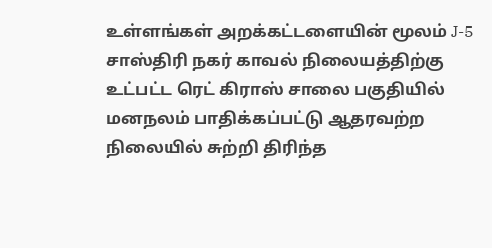உள்ளங்கள் அறக்கட்டளையின் மூலம் J-5 சாஸ்திரி நகர் காவல் நிலையத்திற்கு உட்பட்ட ரெட் கிராஸ் சாலை பகுதியில் மனநலம் பாதிக்கப்பட்டு ஆதரவற்ற நிலையில் சுற்றி திரிந்த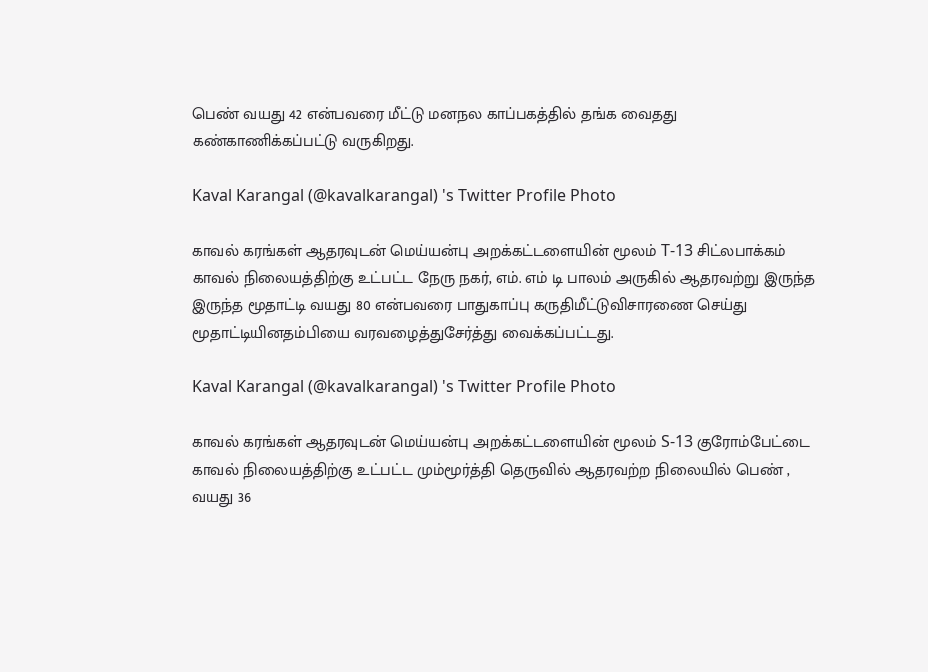பெண் வயது 42 என்பவரை மீட்டு மனநல காப்பகத்தில் தங்க வைதது கண்காணிக்கப்பட்டு வருகிறது.

Kaval Karangal (@kavalkarangal) 's Twitter Profile Photo

காவல் கரங்கள் ஆதரவுடன் மெய்யன்பு அறக்கட்டளையின் மூலம் T-13 சிட்லபாக்கம் காவல் நிலையத்திற்கு உட்பட்ட நேரு நகர், எம். எம் டி பாலம் அருகில் ஆதரவற்று இருந்த இருந்த மூதாட்டி வயது 80 என்பவரை பாதுகாப்பு கருதிமீட்டுவிசாரணை செய்து மூதாட்டியினதம்பியை வரவழைத்துசேர்த்து வைக்கப்பட்டது.

Kaval Karangal (@kavalkarangal) 's Twitter Profile Photo

காவல் கரங்கள் ஆதரவுடன் மெய்யன்பு அறக்கட்டளையின் மூலம் S-13 குரோம்பேட்டை காவல் நிலையத்திற்கு உட்பட்ட மும்மூர்த்தி தெருவில் ஆதரவற்ற நிலையில் பெண் , வயது 36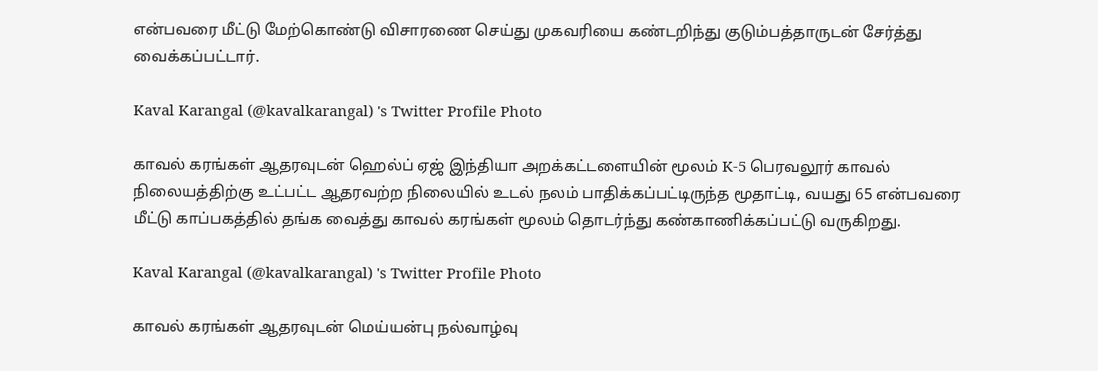என்பவரை மீட்டு மேற்கொண்டு விசாரணை செய்து முகவரியை கண்டறிந்து குடும்பத்தாருடன் சேர்த்து வைக்கப்பட்டார்.

Kaval Karangal (@kavalkarangal) 's Twitter Profile Photo

காவல் கரங்கள் ஆதரவுடன் ஹெல்ப் ஏஜ் இந்தியா அறக்கட்டளையின் மூலம் K-5 பெரவலூர் காவல் நிலையத்திற்கு உட்பட்ட ஆதரவற்ற நிலையில் உடல் நலம் பாதிக்கப்பட்டிருந்த மூதாட்டி, வயது 65 என்பவரை மீட்டு காப்பகத்தில் தங்க வைத்து காவல் கரங்கள் மூலம் தொடர்ந்து கண்காணிக்கப்பட்டு வருகிறது.

Kaval Karangal (@kavalkarangal) 's Twitter Profile Photo

காவல் கரங்கள் ஆதரவுடன் மெய்யன்பு நல்வாழ்வு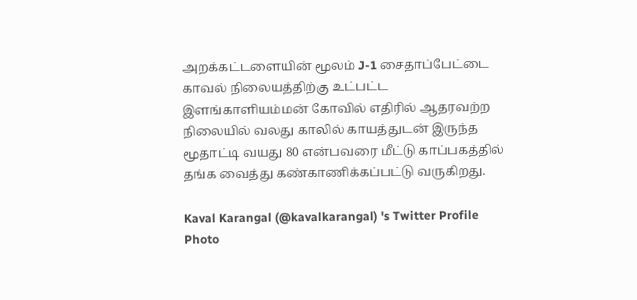அறக்கட்டளையின் மூலம் J-1 சைதாப்பேட்டை காவல் நிலையத்திற்கு உட்பட்ட இளங்காளியம்மன் கோவில் எதிரில் ஆதரவற்ற நிலையில் வலது காலில் காயத்துடன் இருந்த மூதாட்டி வயது 80 என்பவரை மீட்டு காப்பகத்தில் தங்க வைத்து கண்காணிக்கப்பட்டு வருகிறது.

Kaval Karangal (@kavalkarangal) 's Twitter Profile Photo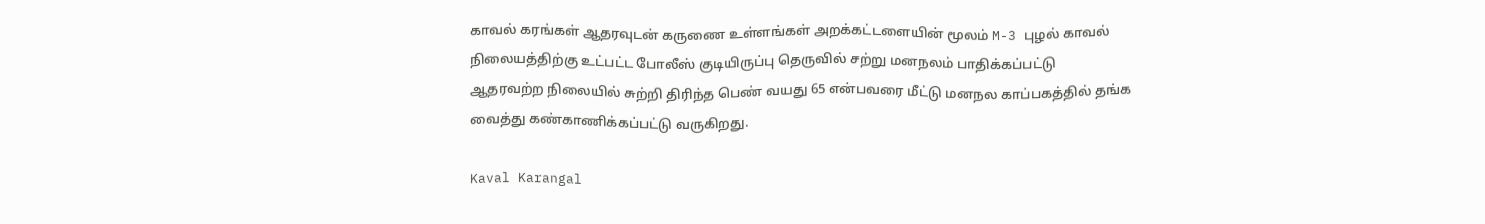காவல் கரங்கள் ஆதரவுடன் கருணை உள்ளங்கள் அறக்கட்டளையின் மூலம் M-3 புழல் காவல் நிலையத்திற்கு உட்பட்ட போலீஸ் குடியிருப்பு தெருவில் சற்று மனநலம் பாதிக்கப்பட்டு ஆதரவற்ற நிலையில் சுற்றி திரிந்த பெண் வயது 65 என்பவரை மீட்டு மனநல காப்பகத்தில் தங்க வைத்து கண்காணிக்கப்பட்டு வருகிறது.

Kaval Karangal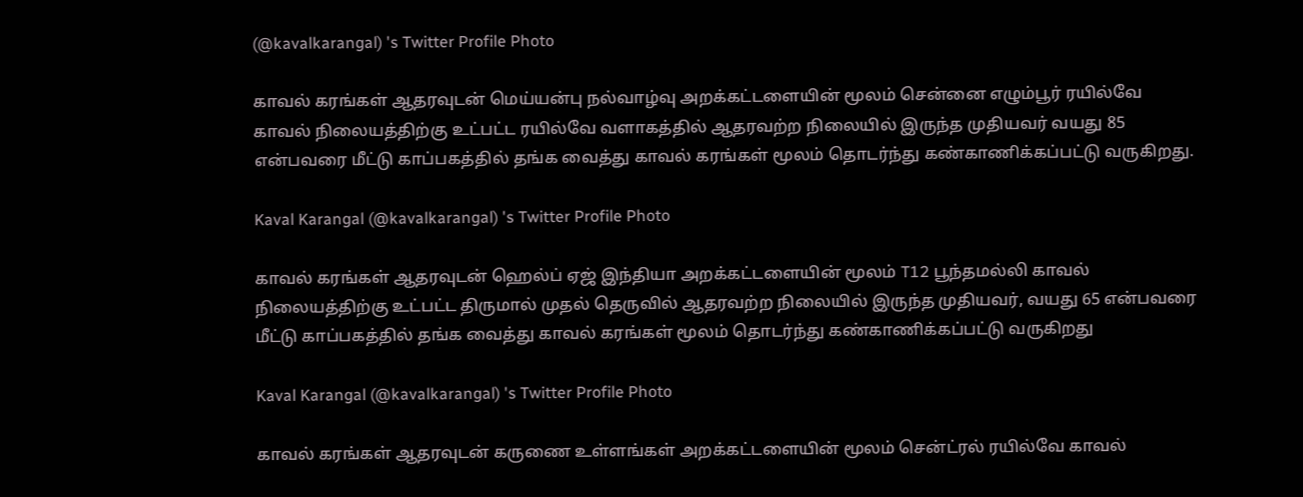(@kavalkarangal) 's Twitter Profile Photo

காவல் கரங்கள் ஆதரவுடன் மெய்யன்பு நல்வாழ்வு அறக்கட்டளையின் மூலம் சென்னை எழும்பூர் ரயில்வே காவல் நிலையத்திற்கு உட்பட்ட ரயில்வே வளாகத்தில் ஆதரவற்ற நிலையில் இருந்த முதியவர் வயது 85 என்பவரை மீட்டு காப்பகத்தில் தங்க வைத்து காவல் கரங்கள் மூலம் தொடர்ந்து கண்காணிக்கப்பட்டு வருகிறது.

Kaval Karangal (@kavalkarangal) 's Twitter Profile Photo

காவல் கரங்கள் ஆதரவுடன் ஹெல்ப் ஏஜ் இந்தியா அறக்கட்டளையின் மூலம் T12 பூந்தமல்லி காவல் நிலையத்திற்கு உட்பட்ட திருமால் முதல் தெருவில் ஆதரவற்ற நிலையில் இருந்த முதியவர், வயது 65 என்பவரை மீட்டு காப்பகத்தில் தங்க வைத்து காவல் கரங்கள் மூலம் தொடர்ந்து கண்காணிக்கப்பட்டு வருகிறது

Kaval Karangal (@kavalkarangal) 's Twitter Profile Photo

காவல் கரங்கள் ஆதரவுடன் கருணை உள்ளங்கள் அறக்கட்டளையின் மூலம் சென்ட்ரல் ரயில்வே காவல்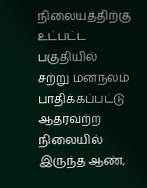நிலையத்திற்கு உட்பட்ட பகுதியில் சற்று மனநலம் பாதிக்கப்பட்டு ஆதரவற்ற நிலையில் இருந்த ஆண்,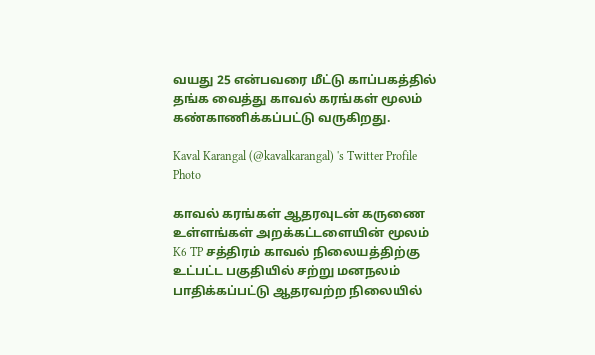வயது 25 என்பவரை மீட்டு காப்பகத்தில் தங்க வைத்து காவல் கரங்கள் மூலம் கண்காணிக்கப்பட்டு வருகிறது.

Kaval Karangal (@kavalkarangal) 's Twitter Profile Photo

காவல் கரங்கள் ஆதரவுடன் கருணை உள்ளங்கள் அறக்கட்டளையின் மூலம் K6 TP சத்திரம் காவல் நிலையத்திற்கு உட்பட்ட பகுதியில் சற்று மனநலம் பாதிக்கப்பட்டு ஆதரவற்ற நிலையில்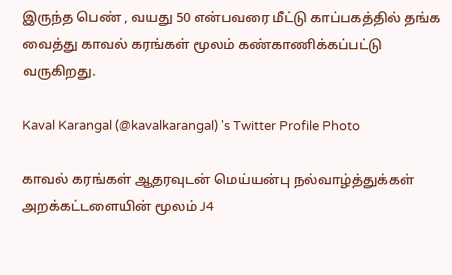இருந்த பெண் , வயது 50 என்பவரை மீட்டு காப்பகத்தில் தங்க வைத்து காவல் கரங்கள் மூலம் கண்காணிக்கப்பட்டு வருகிறது.

Kaval Karangal (@kavalkarangal) 's Twitter Profile Photo

காவல் கரங்கள் ஆதரவுடன் மெய்யன்பு நல்வாழ்த்துக்கள் அறக்கட்டளையின் மூலம் J4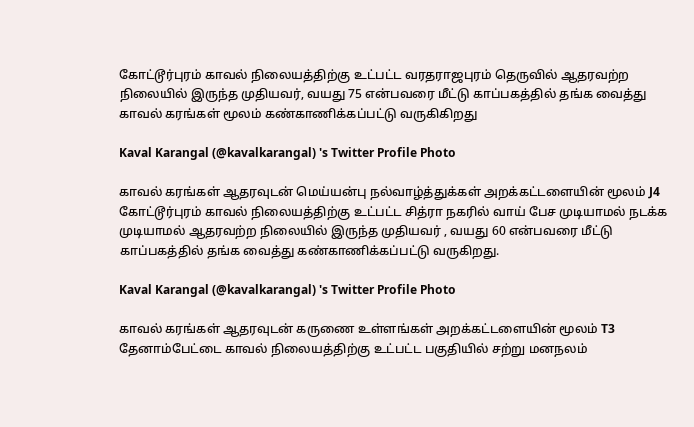கோட்டூர்புரம் காவல் நிலையத்திற்கு உட்பட்ட வரதராஜபுரம் தெருவில் ஆதரவற்ற நிலையில் இருந்த முதியவர், வயது 75 என்பவரை மீட்டு காப்பகத்தில் தங்க வைத்து காவல் கரங்கள் மூலம் கண்காணிக்கப்பட்டு வருகிகிறது

Kaval Karangal (@kavalkarangal) 's Twitter Profile Photo

காவல் கரங்கள் ஆதரவுடன் மெய்யன்பு நல்வாழ்த்துக்கள் அறக்கட்டளையின் மூலம் J4 கோட்டூர்புரம் காவல் நிலையத்திற்கு உட்பட்ட சித்ரா நகரில் வாய் பேச முடியாமல் நடக்க முடியாமல் ஆதரவற்ற நிலையில் இருந்த முதியவர் , வயது 60 என்பவரை மீட்டு காப்பகத்தில் தங்க வைத்து கண்காணிக்கப்பட்டு வருகிறது.

Kaval Karangal (@kavalkarangal) 's Twitter Profile Photo

காவல் கரங்கள் ஆதரவுடன் கருணை உள்ளங்கள் அறக்கட்டளையின் மூலம் T3 தேனாம்பேட்டை காவல் நிலையத்திற்கு உட்பட்ட பகுதியில் சற்று மனநலம்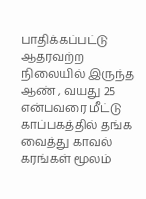பாதிக்கப்பட்டு ஆதரவற்ற நிலையில் இருந்த ஆண் , வயது 25 என்பவரை மீட்டு காப்பகத்தில் தங்க வைத்து காவல் கரங்கள் மூலம்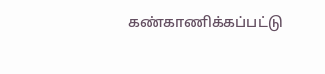கண்காணிக்கப்பட்டு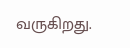வருகிறது.